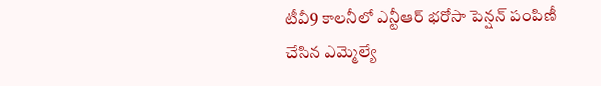టీవీ9 కాలనీలో ఎన్టీఆర్ భరోసా పెన్షన్ పంపిణీ చేసిన ఎమ్మెల్యే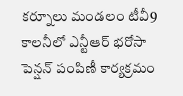కర్నూలు మండలం టీవీ9 కాలనీలో ఎన్టీఆర్ భరోసా పెన్షన్ పంపిణీ కార్యక్రమం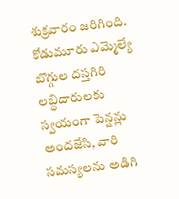శుక్రవారం జరిగింది. కోడుమూరు ఎమ్మెల్యే బొగ్గుల దస్తగిరి లబ్ధిదారులకు స్వయంగా పెన్షన్లు అందజేసి, వారి సమస్యలను అడిగి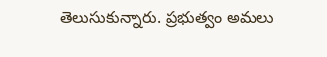తెలుసుకున్నారు. ప్రభుత్వం అమలు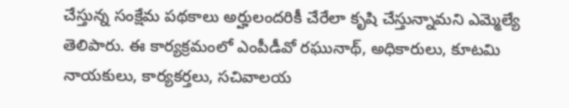చేస్తున్న సంక్షేమ పథకాలు అర్హులందరికీ చేరేలా కృషి చేస్తున్నామని ఎమ్మెల్యే తెలిపారు. ఈ కార్యక్రమంలో ఎంపీడీవో రఘునాథ్, అధికారులు, కూటమి నాయకులు, కార్యకర్తలు, సచివాలయ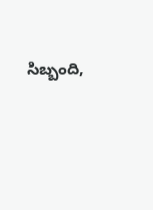సిబ్బంది,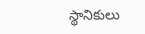స్థానికులు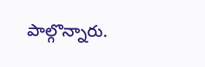పాల్గొన్నారు.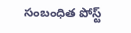సంబంధిత పోస్ట్